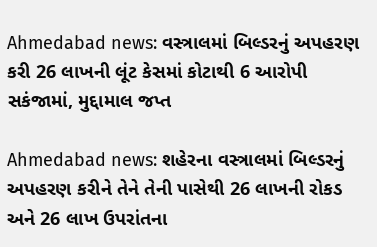Ahmedabad news: વસ્ત્રાલમાં બિલ્ડરનું અપહરણ કરી 26 લાખની લૂંટ કેસમાં કોટાથી 6 આરોપી સકંજામાં, મુદ્દામાલ જપ્ત

Ahmedabad news: શહેરના વસ્ત્રાલમાં બિલ્ડરનું અપહરણ કરીને તેને તેની પાસેથી 26 લાખની રોકડ અને 26 લાખ ઉપરાંતના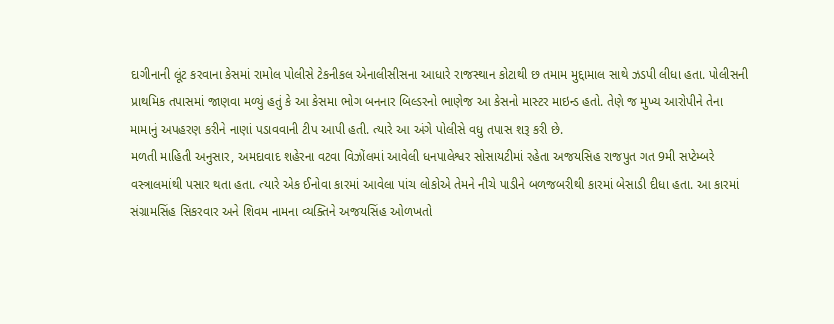દાગીનાની લૂંટ કરવાના કેસમાં રામોલ પોલીસે ટેકનીકલ એનાલીસીસના આધારે રાજસ્થાન કોટાથી છ તમામ મુદ્દામાલ સાથે ઝડપી લીધા હતા. પોલીસની પ્રાથમિક તપાસમાં જાણવા મળ્યું હતું કે આ કેસમા ભોગ બનનાર બિલ્ડરનો ભાણેજ આ કેસનો માસ્ટર માઇન્ડ હતો. તેણે જ મુખ્ય આરોપીને તેના મામાનું અપહરણ કરીને નાણાં પડાવવાની ટીપ આપી હતી. ત્યારે આ અંગે પોલીસે વધુ તપાસ શરૂ કરી છે.
મળતી માહિતી અનુસાર, અમદાવાદ શહેરના વટવા વિઝોંલમાં આવેલી ધનપાલેશ્વર સોસાયટીમાં રહેતા અજયસિહ રાજપુત ગત 9મી સપ્ટેમ્બરે વસ્ત્રાલમાંથી પસાર થતા હતા. ત્યારે એક ઈનોવા કારમાં આવેલા પાંચ લોકોએ તેમને નીચે પાડીને બળજબરીથી કારમાં બેસાડી દીધા હતા. આ કારમાં સંગ્રામસિંહ સિકરવાર અને શિવમ નામના વ્યક્તિને અજયસિંહ ઓળખતો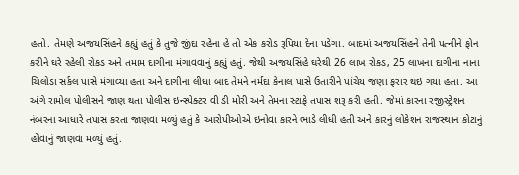હતો. તેમણે અજયસિંહને કહ્યું હતું કે તુજે જીંદા રહેના હે તો એક કરોડ રૂપિયા દેના પડેગા. બાદમાં અજયસિંહને તેની પત્નીને ફોન કરીને ઘરે રહેલી રોકડ અને તમામ દાગીના મંગાવવાનું કહ્યું હતું. જેથી અજયસિંહે ઘરેથી 26 લાખ રોકડ, 25 લાખના દાગીના નાના ચિલોડા સર્કલ પાસે મંગાવ્યા હતા અને દાગીના લીધા બાદ તેમને નર્મદા કેનાલ પાસે ઉતારીને પાંચેય જણા ફરાર થઇ ગયા હતા. આ અંગે રામોલ પોલીસને જાણ થતા પોલીસ ઇન્સ્પેક્ટર વી ડી મોરી અને તેમના સ્ટાફે તપાસ શરૂ કરી હતી. જેમાં કારના રજીસ્ટ્રેશન નંબરના આધારે તપાસ કરતા જાણવા મળ્યું હતું કે આરોપીઓએ ઇનોવા કારને ભાડે લીધી હતી અને કારનું લોકેશન રાજસ્થાન કોટાનું હોવાનું જાણવા મળ્યું હતું.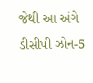જેથી આ અંગે ડીસીપી ઝોન-5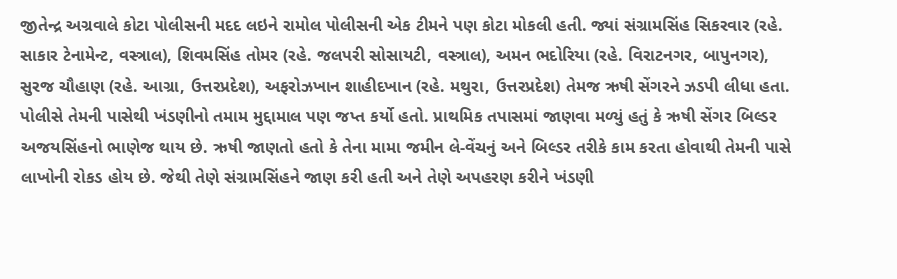જીતેન્દ્ર અગ્રવાલે કોટા પોલીસની મદદ લઇને રામોલ પોલીસની એક ટીમને પણ કોટા મોકલી હતી. જ્યાં સંગ્રામસિંહ સિકરવાર (રહે. સાકાર ટેનામેન્ટ, વસ્ત્રાલ), શિવમસિંહ તોમર (રહે. જલપરી સોસાયટી, વસ્ત્રાલ), અમન ભદોરિયા (રહે. વિરાટનગર, બાપુનગર), સુરજ ચૌહાણ (રહે. આગ્રા, ઉત્તરપ્રદેશ), અફરોઝખાન શાહીદખાન (રહે. મથુરા, ઉત્તરપ્રદેશ) તેમજ ઋષી સેંગરને ઝડપી લીધા હતા. પોલીસે તેમની પાસેથી ખંડણીનો તમામ મુદ્દામાલ પણ જપ્ત કર્યો હતો. પ્રાથમિક તપાસમાં જાણવા મળ્યું હતું કે ઋષી સેંગર બિલ્ડર અજયસિંહનો ભાણેજ થાય છે. ઋષી જાણતો હતો કે તેના મામા જમીન લે-વેંચનું અને બિલ્ડર તરીકે કામ કરતા હોવાથી તેમની પાસે લાખોની રોકડ હોય છે. જેથી તેણે સંગ્રામસિંહને જાણ કરી હતી અને તેણે અપહરણ કરીને ખંડણી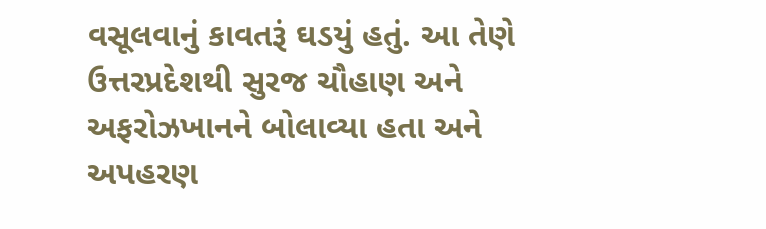વસૂલવાનું કાવતરૂં ઘડયું હતું. આ તેણે ઉત્તરપ્રદેશથી સુરજ ચૌહાણ અને અફરોઝખાનને બોલાવ્યા હતા અને અપહરણ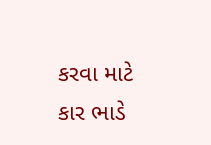કરવા માટે કાર ભાડે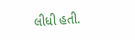લીધી હતી.